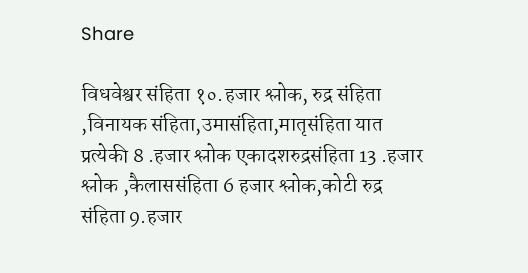Share

विधवेश्वर संहिता १०.हजार श्लोक, रुद्र संहिता ,विनायक संहिता,उमासंहिता,मातृसंहिता यात प्रत्येकी 8 .हजार श्लोक एकादशरुद्रसंहिता 13 .हजार श्लोक ,कैलाससंहिता 6 हजार श्लोक,कोटी रुद्र संहिता 9.हजार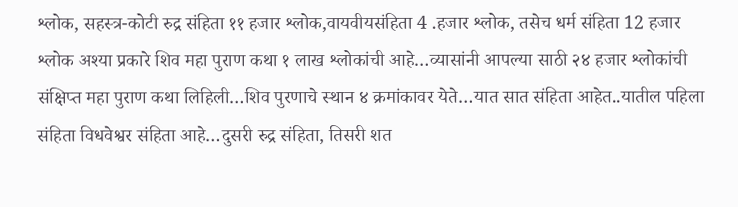श्लोक, सहस्त्र-कोटी रुद्र संहिता ११ हजार श्लोक,वायवीयसंहिता 4 .हजार श्लोक, तसेच धर्म संहिता 12 हजार श्लोक अश्या प्रकारे शिव महा पुराण कथा १ लाख श्लोकांची आहे…व्यासांनी आपल्या साठी २४ हजार श्लोकांची संक्षिप्त महा पुराण कथा लिहिली…शिव पुरणाचे स्थान ४ क्रमांकावर येते…यात सात संहिता आहेत..यातील पहिला संहिता विधवेश्वर संहिता आहे…दुसरी रुद्र संहिता, तिसरी शत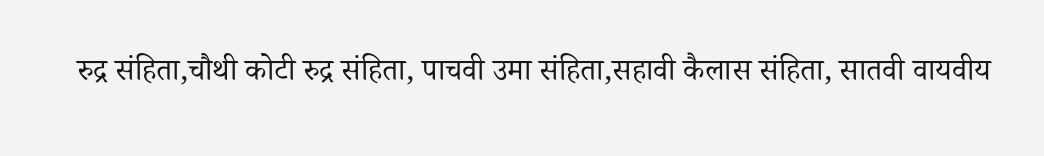रुद्र संहिता,चौथी कोटी रुद्र संहिता, पाचवी उमा संहिता,सहावी कैलास संहिता, सातवी वायवीय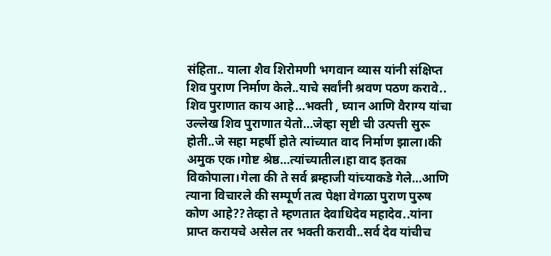संहिता.. याला शैव शिरोमणी भगवान व्यास यांनी संक्षिप्त शिव पुराण निर्माण केले..याचे सर्वांनी श्रवण पठण करावे.. शिव पुराणात काय आहे…भक्ती , घ्यान आणि वैराग्य यांचा उल्लेख शिव पुराणात येतो…जेव्हा सृष्टी ची उत्पत्ती सुरू होती..जे सहा महर्षी होते त्यांच्यात वाद निर्माण झाला।की अमुक एक।गोष्ट श्रेष्ठ…त्यांच्यातील।हा वाद इतका विकोपाला।गेला की ते सर्व ब्रम्हाजी यांच्याकडे गेले…आणि त्याना विचारले की सम्पूर्ण तत्व पेक्षा वेगळा पुराण पुरुष कोण आहे??तेव्हा ते म्हणतात देवाधिदेव महादेव..यांना प्राप्त करायचे असेल तर भक्ती करावी..सर्व देव यांचीच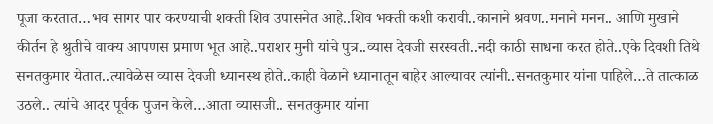पूजा करतात…भव सागर पार करण्याची शक्ती शिव उपासनेत आहे..शिव भक्ती कशी करावी..कानाने श्रवण..मनाने मनन.. आणि मुखाने कीर्तन हे श्रुतीचे वाक्य आपणस प्रमाण भूत आहे..पराशर मुनी यांचे पुत्र..व्यास देवजी सरस्वती..नदी काठी साधना करत होते..एके दिवशी तिथे सनतकुमार येतात..त्यावेळेस व्यास देवजी ध्यानस्थ होते..काही वेळाने ध्यानातून बाहेर आल्यावर त्यांनी..सनतकुमार यांना पाहिले…ते तात्काळ उठले.. त्यांचे आदर पूर्वक पुजन केले…आता व्यासजी.. सनतकुमार यांना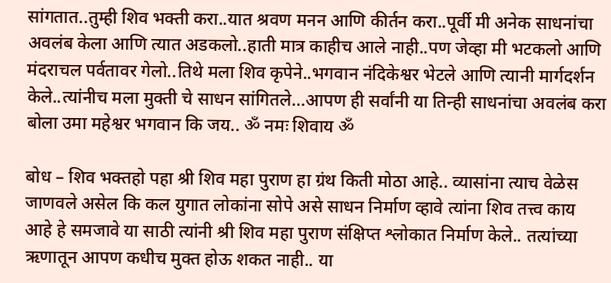सांगतात..तुम्ही शिव भक्ती करा..यात श्रवण मनन आणि कीर्तन करा..पूर्वी मी अनेक साधनांचा अवलंब केला आणि त्यात अडकलो..हाती मात्र काहीच आले नाही..पण जेव्हा मी भटकलो आणि मंदराचल पर्वतावर गेलो..तिथे मला शिव कृपेने..भगवान नंदिकेश्वर भेटले आणि त्यानी मार्गदर्शन केले..त्यांनीच मला मुक्ती चे साधन सांगितले…आपण ही सर्वांनी या तिन्ही साधनांचा अवलंब करा बोला उमा महेश्वर भगवान कि जय.. ॐ नमः शिवाय ॐ

बोध – शिव भक्तहो पहा श्री शिव महा पुराण हा ग्रंथ किती मोठा आहे.. व्यासांना त्याच वेळेस जाणवले असेल कि कल युगात लोकांना सोपे असे साधन निर्माण व्हावे त्यांना शिव तत्त्व काय आहे हे समजावे या साठी त्यांनी श्री शिव महा पुराण संक्षिप्त श्लोकात निर्माण केले.. तत्यांच्या ऋणातून आपण कधीच मुक्त होऊ शकत नाही.. या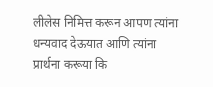लीलेस निमित्त करून आपण त्यांना धन्यवाद देऊयात आणि त्यांना प्रार्थना करूया कि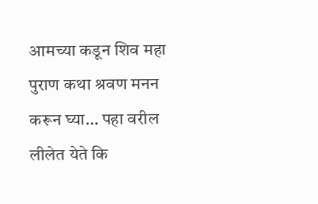आमच्या कडून शिव महा पुराण कथा श्रवण मनन करून घ्या… पहा वरील लीलेत येते कि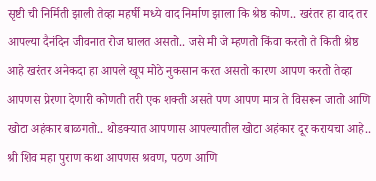सृष्टी ची निर्मिती झाली तेव्हा महर्षी मध्ये वाद निर्माण झाला कि श्रेष्ठ कोण.. खरंतर हा वाद तर आपल्या दैनंदिन जीवनात रोज घालत असतो.. जसे मी जे म्हणतो किंवा करतो ते किती श्रेष्ठ आहे खरंतर अनेकदा हा आपले खूप मोठे नुकसान करत असतो कारण आपण करतो तेव्हा आपणस प्रेरणा देणारी कोणती तरी एक शक्ती असते पण आपण मात्र ते विसरून जातो आणि खोटा अहंकार बाळगतो.. थोडक्यात आपणास आपल्यातील खोटा अहंकार दूर करायचा आहे.. श्री शिव महा पुराण कथा आपणस श्रवण, पठण आणि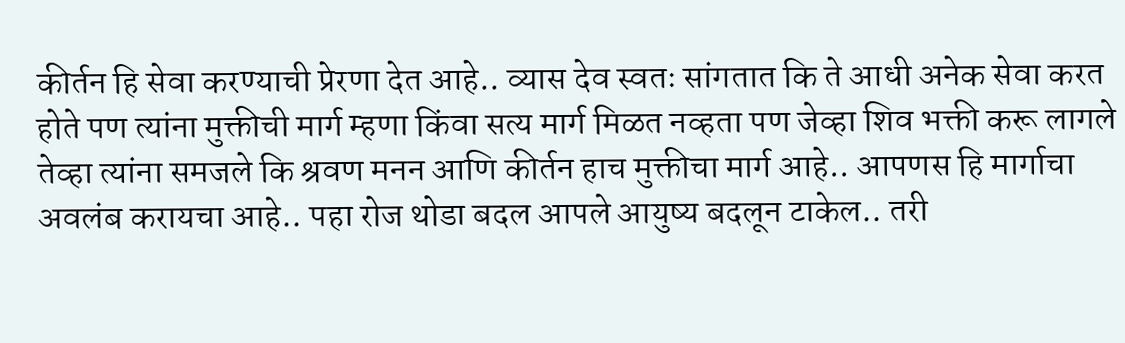कीर्तन हि सेवा करण्याची प्रेरणा देत आहे.. व्यास देव स्वतः सांगतात कि ते आधी अनेक सेवा करत होते पण त्यांना मुक्तीची मार्ग म्हणा किंवा सत्य मार्ग मिळत नव्हता पण जेव्हा शिव भक्ती करू लागले तेव्हा त्यांना समजले कि श्रवण मनन आणि कीर्तन हाच मुक्तीचा मार्ग आहे.. आपणस हि मार्गाचा अवलंब करायचा आहे.. पहा रोज थोडा बदल आपले आयुष्य बदलून टाकेल.. तरी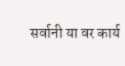सर्वानी या वर कार्य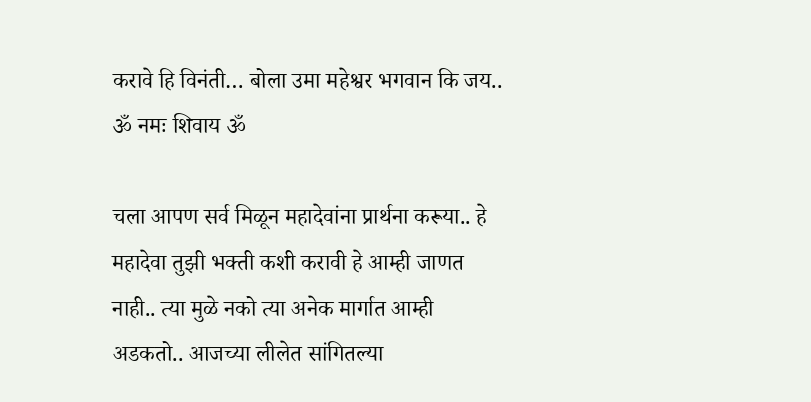करावे हि विनंती… बोला उमा महेश्वर भगवान कि जय.. ॐ नमः शिवाय ॐ

चला आपण सर्व मिळून महादेवांना प्रार्थना करूया.. हे महादेवा तुझी भक्ती कशी करावी हे आम्ही जाणत नाही.. त्या मुळे नको त्या अनेक मार्गात आम्ही अडकतो.. आजच्या लीलेत सांगितल्या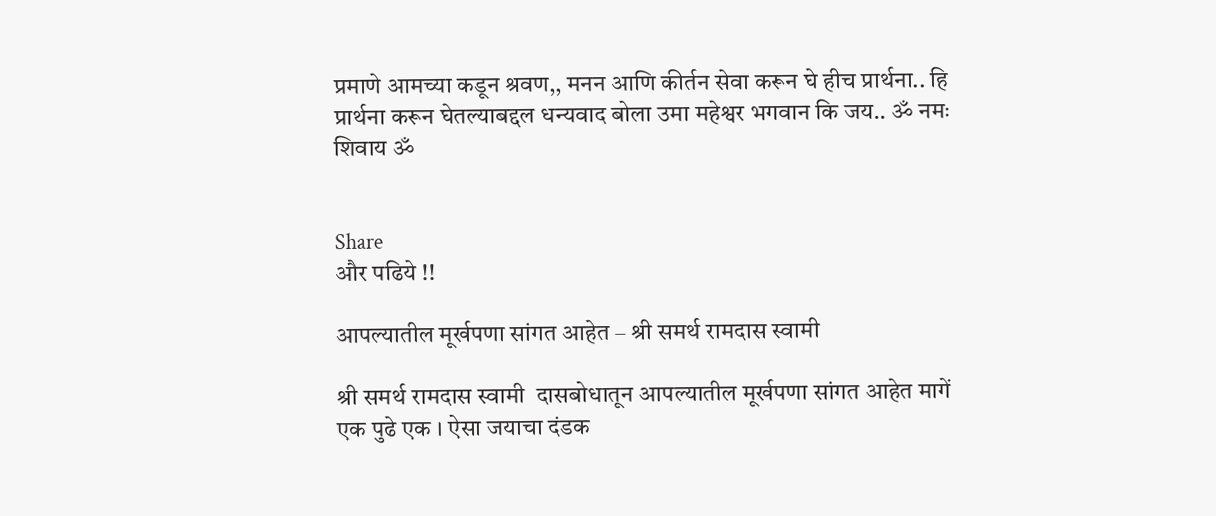प्रमाणे आमच्या कडून श्रवण,, मनन आणि कीर्तन सेवा करून घे हीच प्रार्थना.. हि प्रार्थना करून घेतल्याबद्दल धन्यवाद बोला उमा महेश्वर भगवान कि जय.. ॐ नमः शिवाय ॐ


Share
और पढिये !!

आपल्यातील मूर्खपणा सांगत आहेत – श्री समर्थ रामदास स्वामी

श्री समर्थ रामदास स्वामी  दासबोधातून आपल्यातील मूर्खपणा सांगत आहेत मागें एक पुढे एक । ऐसा जयाचा दंडक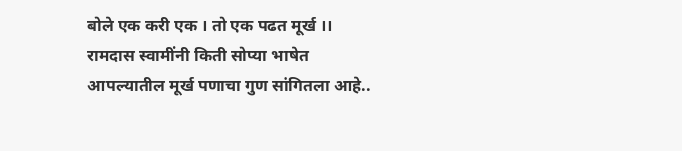बोले एक करी एक । तो एक पढत मूर्ख ।। रामदास स्वामींनी किती सोप्या भाषेत आपल्यातील मूर्ख पणाचा गुण सांगितला आहे..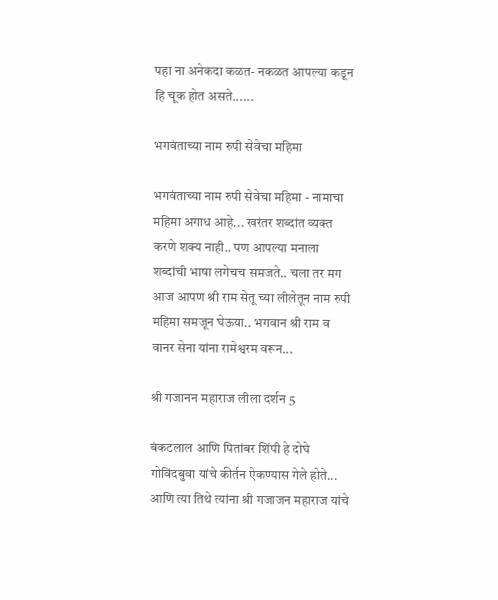पहा ना अनेकदा कळत- नकळत आपल्या कडून हि चूक होत असते......

भगवंताच्या नाम रुपी सेवेचा महिमा

भगवंताच्या नाम रुपी सेवेचा महिमा - नामाचा महिमा अगाध आहे... खरंतर शब्दांत व्यक्त करणे शक्य नाही.. पण आपल्या मनाला शब्दांची भाषा लगेचच समजते.. चला तर मग आज आपण श्री राम सेतू च्या लीलेतून नाम रुपी महिमा समजून घेऊया.. भगवान श्री राम व वानर सेना यांना रामेश्वरम वरून...

श्री गजानन महाराज लीला दर्शन 5

बंकटलाल आणि पितांबर शिंपी हे दोघे गोविंदबुवा यांचे कीर्तन ऐकण्यास गेले होते... आणि त्या तिथे त्यांना श्री गजाजन महाराज यांचे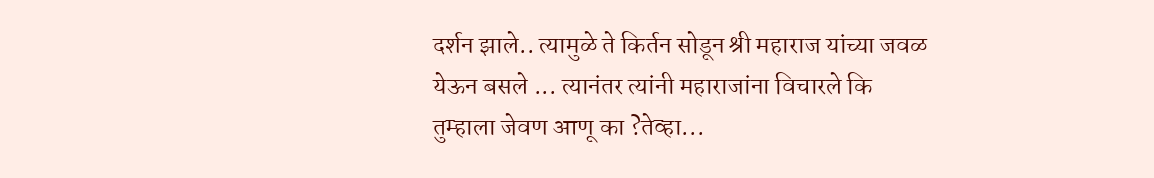दर्शन झाले.. त्यामुळे ते किर्तन सोडून श्री महाराज यांच्या जवळ येऊन बसले ... त्यानंतर त्यांनी महाराजांना विचारले कि तुम्हाला जेवण आणू का ?तेव्हा...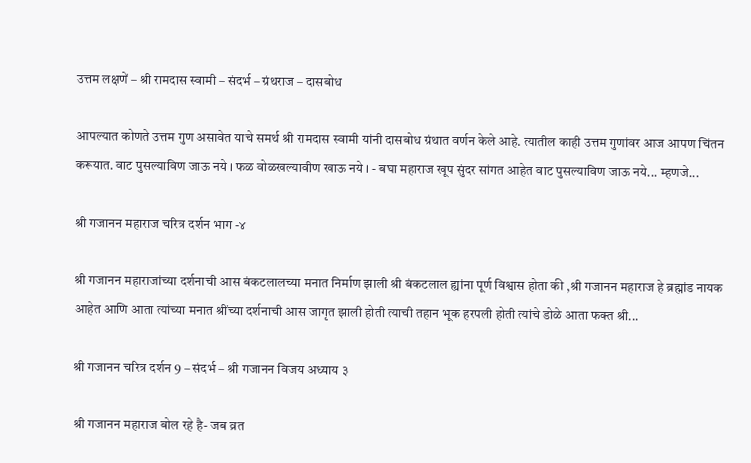उत्तम लक्षणें – श्री रामदास स्वामी – संदर्भ – ग्रंथराज – दासबोध

आपल्यात कोणते उत्तम गुण असावेत याचे समर्थ श्री रामदास स्वामी यांनी दासबोध ग्रंथात वर्णन केले आहे. त्यातील काही उत्तम गुणांवर आज आपण चिंतन करूयात. वाट पुसल्याविण जाऊ नये । फळ वोळखल्यावीण खाऊ नये । - बघा महाराज खूप सुंदर सांगत आहेत वाट पुसल्याविण जाऊ नये... म्हणजे...

श्री गजानन महाराज चरित्र दर्शन भाग -४

श्री गजानन महाराजांच्या दर्शनाची आस बंकटलालच्या मनात निर्माण झाली श्री बंकटलाल ह्यांना पूर्ण विश्वास होता की ,श्री गजानन महाराज हे ब्रह्मांड नायक आहेत आणि आता त्यांच्या मनात श्रींच्या दर्शनाची आस जागृत झाली होती त्याची तहान भूक हरपली होती त्यांचे डोळे आता फक्त श्री...

श्री गजानन चरित्र दर्शन 9 – संदर्भ – श्री गजानन विजय अध्याय ३

श्री गजानन महाराज बोल रहे है- जब व्रत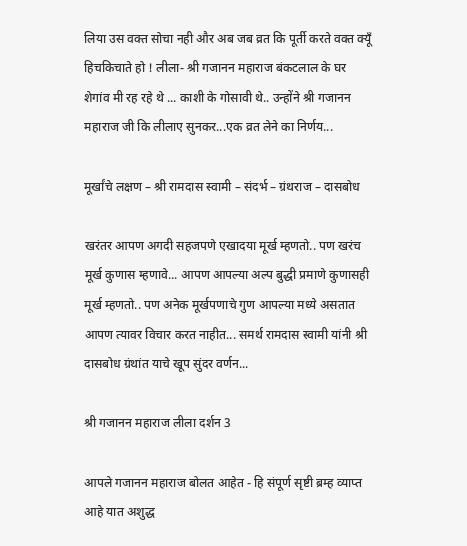लिया उस वक्त सोचा नही और अब जब व्रत कि पूर्ती करते वक्त क्यूँ हिचकिचाते हो ! लीला- श्री गजानन महाराज बंकटलाल के घर शेगांव मी रह रहे थे ... काशी के गोसावी थे.. उन्होंने श्री गजानन महाराज जी कि लीलाए सुनकर...एक व्रत लेने का निर्णय...

मूर्खांचे लक्षण – श्री रामदास स्वामी – संदर्भ – ग्रंथराज – दासबोध

खरंतर आपण अगदी सहजपणे एखादया मूर्ख म्हणतो.. पण खरंच मूर्ख कुणास म्हणावे... आपण आपल्या अल्प बुद्धी प्रमाणे कुणासही मूर्ख म्हणतो.. पण अनेक मूर्खपणाचे गुण आपल्या मध्ये असतात आपण त्यावर विचार करत नाहीत... समर्थ रामदास स्वामी यांनी श्री दासबोध ग्रंथांत याचे खूप सुंदर वर्णन...

श्री गजानन महाराज लीला दर्शन 3

आपले गजानन महाराज बोलत आहेत - हि संपूर्ण सृष्टी ब्रम्ह व्याप्त आहे यात अशुद्ध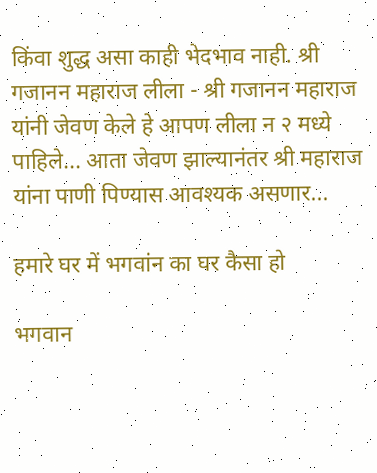किंवा शुद्ध असा काही भेदभाव नाही. श्री गजानन महाराज लीला - श्री गजानन महाराज यांनी जेवण केले हे आपण लीला न २ मध्ये पाहिले... आता जेवण झाल्यानंतर श्री महाराज यांना पाणी पिण्यास आवश्यक असणार...

हमारे घर में भगवांन का घर कैसा हो

भगवान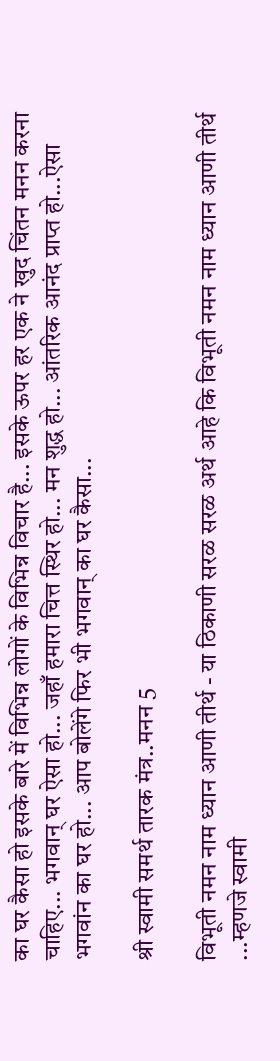का घर कैसा हो इसके बारे में विभिन्न लोगों के विभिन्न विचार है... इसके ऊपर हर एक ने खुद चिंतन मनन करना चाहिए... भगवान् घर ऐसा हो... जहाँ हमारा चित्त स्थिर हो... मन शुद्ध हो... आंतरिक आनंद प्राप्त हो...ऐसा भगवांन का घर हो... आप बोलेंगे फिर भी भगवान् का घर कैसा...

श्री स्वामी समर्थ तारक मंत्र..मनन 5

विभूती नमन नाम ध्यान आणी तीर्थ - या ठिकाणी सरळ सरळ अर्थ आहे कि विभूती नमन नाम ध्यान आणी तीर्थ ...म्हणजे स्वामी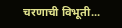चरणाची विभूती...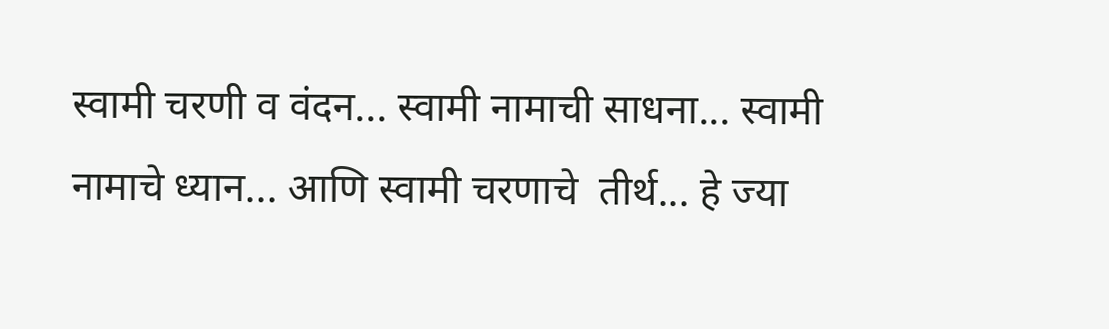स्वामी चरणी व वंदन... स्वामी नामाची साधना... स्वामी नामाचे ध्यान... आणि स्वामी चरणाचे  तीर्थ... हे ज्या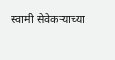स्वामी सेवेकऱ्याच्या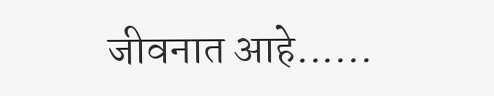जीवनात आहे......